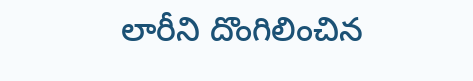లారీని దొంగిలించిన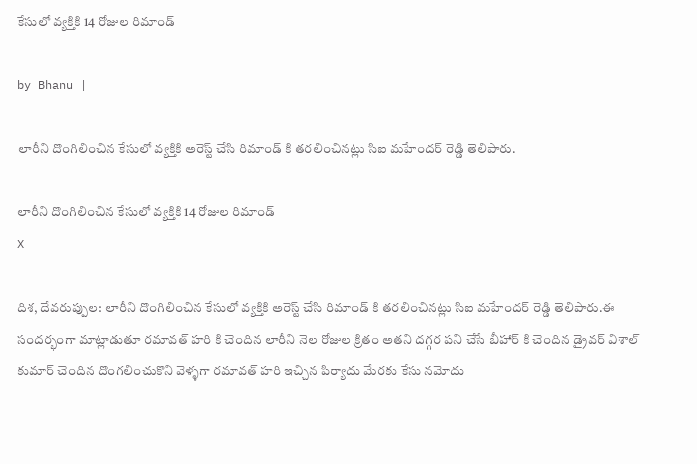కేసులో వ్యక్తికి 14 రోజుల రిమాండ్

by Bhanu |

లారీని దొంగిలించిన కేసులో వ్యక్తికి అరెస్ట్ చేసి రిమాండ్ కి తరలించినట్లు సిఐ మహేందర్ రెడ్డి తెలిపారు.

లారీని దొంగిలించిన కేసులో వ్యక్తికి 14 రోజుల రిమాండ్
X

దిశ, దేవరుప్పుల: లారీని దొంగిలించిన కేసులో వ్యక్తికి అరెస్ట్ చేసి రిమాండ్ కి తరలించినట్లు సిఐ మహేందర్ రెడ్డి తెలిపారు.ఈ సందర్భంగా మాట్లాడుతూ రమావత్ హరి కి చెందిన లారీని నెల రోజుల క్రితం అతని దగ్గర పని చేసే బీహార్ కి చెందిన డ్రైవర్ విశాల్ కుమార్ చెందిన దొంగలించుకొని వెళ్ళగా రమావత్ హరి ఇచ్చిన పిర్యాదు మేరకు కేసు నమోదు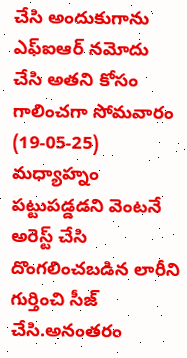చేసి అందుకుగాను ఎఫ్ఐఆర్ నమోదు చేసి అతని కోసం గాలించగా సోమవారం (19-05-25) మధ్యాహ్నం పట్టుపడ్డడని వెంటనే అరెస్ట్ చేసి దొంగలించబడిన లారీని గుర్తించి సీజ్ చేసి.అనంతరం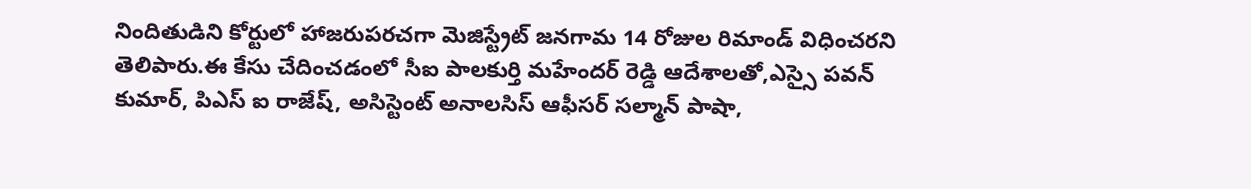నిందితుడిని కోర్టులో హాజరుపరచగా మెజిస్ట్రేట్ జనగామ 14 రోజుల రిమాండ్ విధించరని తెలిపారు.ఈ కేసు చేదించడంలో సీఐ పాలకుర్తి మహేందర్ రెడ్డి ఆదేశాలతో,ఎస్సై పవన్ కుమార్, పిఎస్ ఐ రాజేష్, అసిస్టెంట్ అనాలసిస్ ఆఫీసర్ సల్మాన్ పాషా,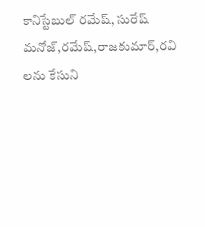కానిస్టేబుల్ రమేష్, సురేష్ మనోజ్,రమేష్,రాజకుమార్,రవి లను కేసుని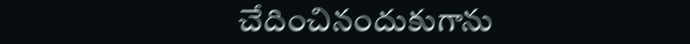చేదించినందుకుగాను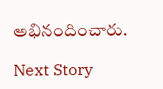అభినందించారు.

Next Story